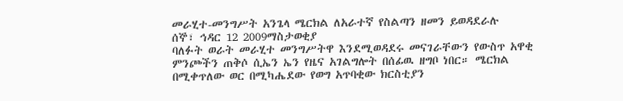መራሂተ-መንግሥት አንጌላ ሜርክል ለአራተኛ የስልጣን ዘመን ይወዳደራሉ
ሰኞ፣ ኅዳር 12 2009ማስታወቂያ
ባለፉት ወራት መራሂተ መንግሥትዋ እንደሚወዳደሩ መናገራቸውን የውስጥ አዋቂ ምንጮችን ጠቅሶ ሲኤን ኤን የዜና አገልግሎት በሰፊዉ ዘግቦ ነበር። ሜርክል በሚቀጥለው ወር በሚካሔደው የወግ አጥባቂው ክርስቲያን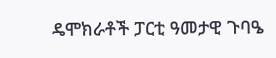ዴሞክራቶች ፓርቲ ዓመታዊ ጉባዔ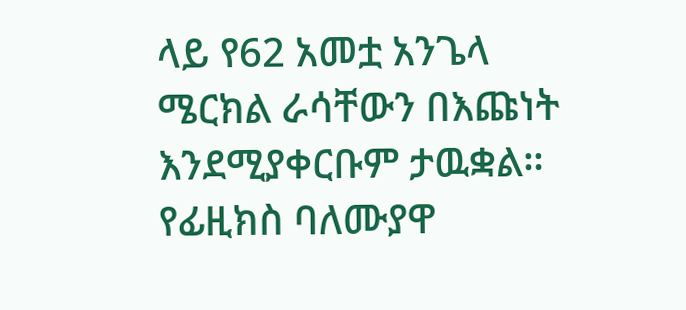ላይ የ62 አመቷ አንጌላ ሜርክል ራሳቸውን በእጩነት እንደሚያቀርቡም ታዉቋል። የፊዚክስ ባለሙያዋ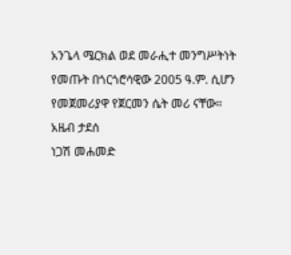አንጌላ ሜርክል ወደ መራሒተ መንግሥትነት የመጡት በጎርጎሮሳዊው 2005 ዓ.ም. ሲሆን የመጀመሪያዋ የጀርመን ሴት መሪ ናቸው።
አዜብ ታደሰ
ነጋሽ መሐመድ